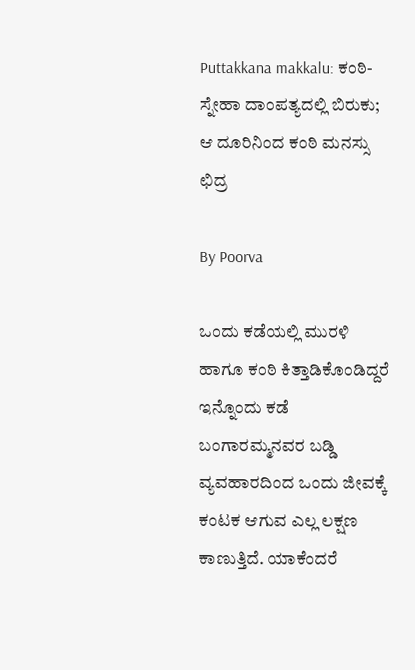Puttakkana makkalu: ಕಂಠಿ- ಸ್ನೇಹಾ ದಾಂಪತ್ಯದಲ್ಲಿ ಬಿರುಕು; ಆ ದೂರಿನಿಂದ ಕಂಠಿ ಮನಸ್ಸು ಛಿದ್ರ

By Poorva

ಒಂದು ಕಡೆಯಲ್ಲಿ ಮುರಳಿ ಹಾಗೂ ಕಂಠಿ ಕಿತ್ತಾಡಿಕೊಂಡಿದ್ದರೆ ಇನ್ನೊಂದು ಕಡೆ ಬಂಗಾರಮ್ಮನವರ ಬಡ್ಡಿ ವ್ಯವಹಾರದಿಂದ ಒಂದು ಜೀವಕ್ಕೆ ಕಂಟಕ ಆಗುವ ಎಲ್ಲ ಲಕ್ಷಣ ಕಾಣುತ್ತಿದೆ. ಯಾಕೆಂದರೆ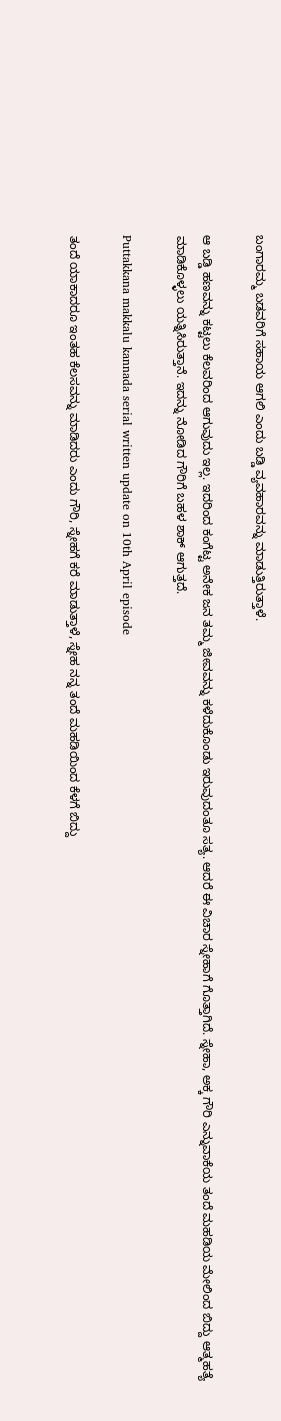ಬಂಗಾರಮ್ಮ ಬಡವರಿಗೆ ಸಹಾಯ ಆಗಲಿ ಎಂದು ಬಡ್ಡಿ ವ್ಯವಹಾರವನ್ನು ಮಾಡುತ್ತಿರುತ್ತಾಳೆ.

ಆ ಬಡ್ಡಿ ಹಣವನ್ನು ಕಟ್ಟಲು ಕೆಲವರಿಂದ ಆಗುವುದು ಇಲ್ಲ. ಇದರಿಂದ ಕಂಗೆಟ್ಟ ಅನೇಕ ಜನ ತಮ್ಮ ಜೀವವನ್ನು ಕಳೆದುಕೊಂಡು ಇರುವುದಂತೂ ಸತ್ಯ. ಆದರೆ ಈ ವಿಚಾರ ಸ್ನೇಹಾಗೆ ಗೊತ್ತಾಗಿದೆ. ಸ್ನೇಹಾ, ಅಕ್ಕ ಗೌರಿ ಎನ್ನುವಾಕೆಯ ತಂದೆ ಮಹಡಿಯ ಮೇಲಿಂದ ಬಿದ್ದು ಆತ್ಮಹತ್ಯೆ ಮಾಡಿಕೊಳ್ಳಲು ಯತ್ನಿಸಿರುತ್ತಾನೆ. ಇದನ್ನು ನೋಡಿದ ಗೌರಿಗೆ ಬಹಳ ಶಾಕ್ ಆಗುತ್ತದೆ.

Puttakkana makkalu kannada serial written update on 10th April episode

ತಂದೆ ಯಾಕಾದರೂ ಇಂತಹ ಕೆಲಸವನ್ನು ಮಾಡಿದರು ಎಂದು ಗೌರಿ, ಸ್ನೇಹಗೆ ಕರೆ ಮಾಡುತ್ತಾಳೆ, ಸ್ನೇಹ ನನ್ನ ತಂದೆ ಮಹಡಿಯಿಂದ ಕೆಳಗೆ ಬಿದ್ದು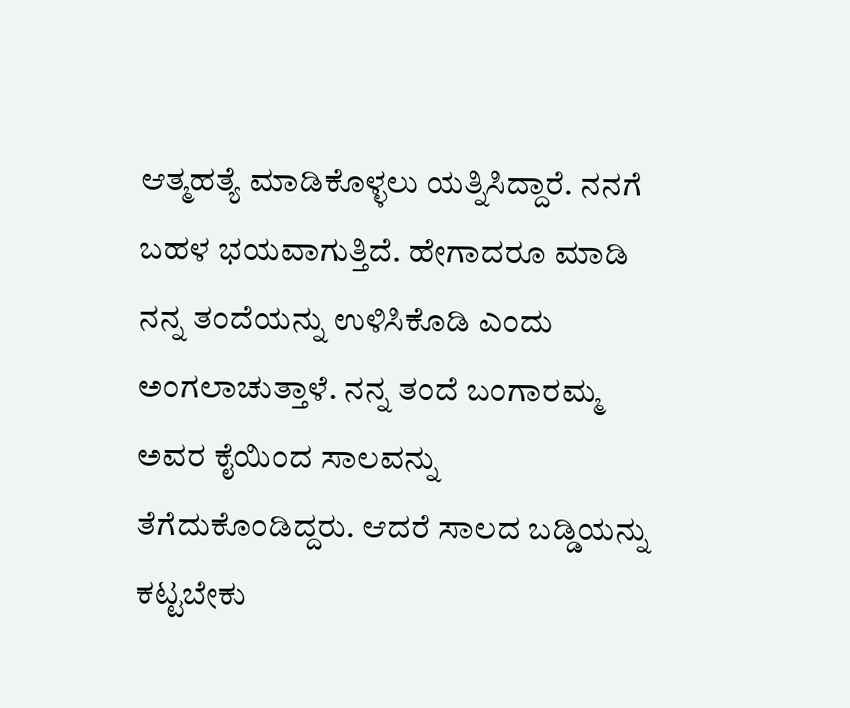ಆತ್ಮಹತ್ಯೆ ಮಾಡಿಕೊಳ್ಳಲು ಯತ್ನಿಸಿದ್ದಾರೆ. ನನಗೆ ಬಹಳ ಭಯವಾಗುತ್ತಿದೆ. ಹೇಗಾದರೂ ಮಾಡಿ ನನ್ನ ತಂದೆಯನ್ನು ಉಳಿಸಿಕೊಡಿ ಎಂದು ಅಂಗಲಾಚುತ್ತಾಳೆ. ನನ್ನ ತಂದೆ ಬಂಗಾರಮ್ಮ ಅವರ ಕೈಯಿಂದ ಸಾಲವನ್ನು ತೆಗೆದುಕೊಂಡಿದ್ದರು. ಆದರೆ ಸಾಲದ ಬಡ್ಡಿಯನ್ನು ಕಟ್ಟಬೇಕು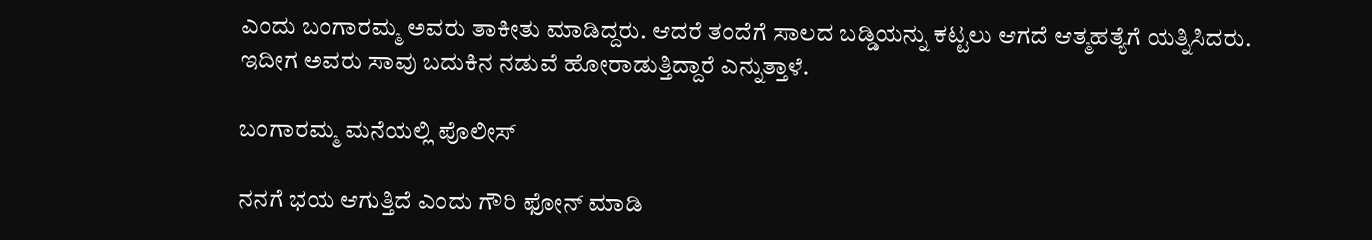ಎಂದು ಬಂಗಾರಮ್ಮ ಅವರು ತಾಕೀತು ಮಾಡಿದ್ದರು. ಆದರೆ ತಂದೆಗೆ ಸಾಲದ ಬಡ್ಡಿಯನ್ನು ಕಟ್ಟಲು ಆಗದೆ ಆತ್ಮಹತ್ಯೆಗೆ ಯತ್ನಿಸಿದರು. ಇದೀಗ ಅವರು ಸಾವು ಬದುಕಿನ ನಡುವೆ ಹೋರಾಡುತ್ತಿದ್ದಾರೆ ಎನ್ನುತ್ತಾಳೆ.

ಬಂಗಾರಮ್ಮ ಮನೆಯಲ್ಲಿ ಪೊಲೀಸ್

ನನಗೆ ಭಯ ಆಗುತ್ತಿದೆ ಎಂದು ಗೌರಿ ಫೋನ್‌ ಮಾಡಿ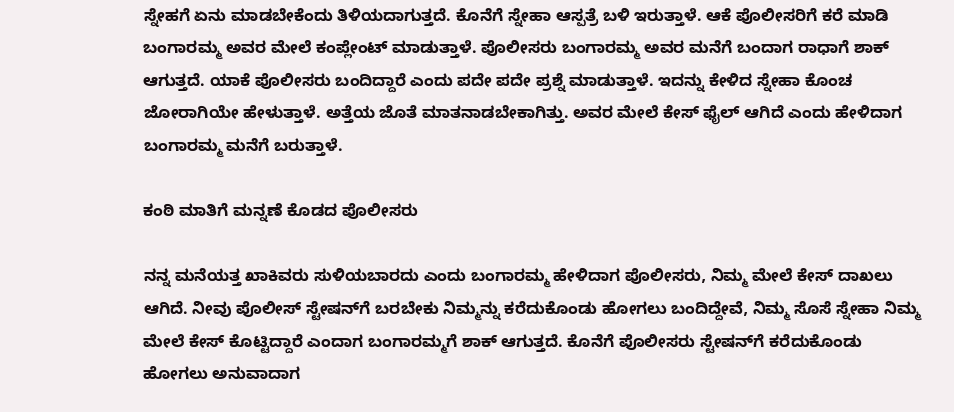ಸ್ನೇಹಗೆ ಏನು ಮಾಡಬೇಕೆಂದು ತಿಳಿಯದಾಗುತ್ತದೆ. ಕೊನೆಗೆ ಸ್ನೇಹಾ ಆಸ್ಪತ್ರೆ ಬಳಿ ಇರುತ್ತಾಳೆ. ಆಕೆ ಪೊಲೀಸರಿಗೆ ಕರೆ ಮಾಡಿ ಬಂಗಾರಮ್ಮ ಅವರ ಮೇಲೆ ಕಂಪ್ಲೇಂಟ್ ಮಾಡುತ್ತಾಳೆ. ಪೊಲೀಸರು ಬಂಗಾರಮ್ಮ ಅವರ ಮನೆಗೆ ಬಂದಾಗ ರಾಧಾಗೆ ಶಾಕ್ ಆಗುತ್ತದೆ. ಯಾಕೆ ಪೊಲೀಸರು ಬಂದಿದ್ದಾರೆ ಎಂದು ಪದೇ ಪದೇ ಪ್ರಶ್ನೆ ಮಾಡುತ್ತಾಳೆ. ಇದನ್ನು ಕೇಳಿದ ಸ್ನೇಹಾ ಕೊಂಚ ಜೋರಾಗಿಯೇ ಹೇಳುತ್ತಾಳೆ. ಅತ್ತೆಯ ಜೊತೆ ಮಾತನಾಡಬೇಕಾಗಿತ್ತು. ಅವರ ಮೇಲೆ ಕೇಸ್ ಫೈಲ್ ಆಗಿದೆ ಎಂದು ಹೇಳಿದಾಗ ಬಂಗಾರಮ್ಮ ಮನೆಗೆ ಬರುತ್ತಾಳೆ.

ಕಂಠಿ ಮಾತಿಗೆ ಮನ್ನಣೆ ಕೊಡದ ಪೊಲೀಸರು

ನನ್ನ ಮನೆಯತ್ತ ಖಾಕಿವರು ಸುಳಿಯಬಾರದು ಎಂದು ಬಂಗಾರಮ್ಮ ಹೇಳಿದಾಗ ಪೊಲೀಸರು, ನಿಮ್ಮ ಮೇಲೆ ಕೇಸ್ ದಾಖಲು ಆಗಿದೆ. ನೀವು ಪೊಲೀಸ್ ಸ್ಟೇಷನ್‌ಗೆ ಬರಬೇಕು ನಿಮ್ಮನ್ನು ಕರೆದುಕೊಂಡು ಹೋಗಲು ಬಂದಿದ್ದೇವೆ, ನಿಮ್ಮ ಸೊಸೆ ಸ್ನೇಹಾ ನಿಮ್ಮ ಮೇಲೆ ಕೇಸ್ ಕೊಟ್ಟಿದ್ದಾರೆ ಎಂದಾಗ ಬಂಗಾರಮ್ಮಗೆ ಶಾಕ್ ಆಗುತ್ತದೆ. ಕೊನೆಗೆ ಪೊಲೀಸರು ಸ್ಟೇಷನ್‌ಗೆ ಕರೆದುಕೊಂಡು ಹೋಗಲು ಅನುವಾದಾಗ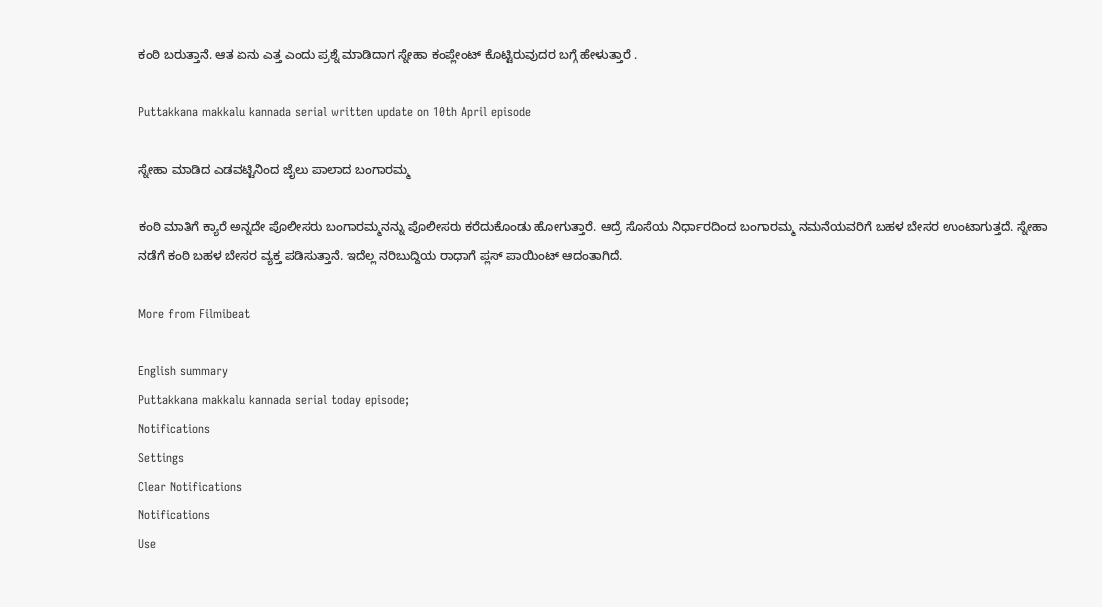ಕಂಠಿ ಬರುತ್ತಾನೆ. ಆತ ಏನು ಎತ್ತ ಎಂದು ಪ್ರಶ್ನೆ ಮಾಡಿದಾಗ ಸ್ನೇಹಾ ಕಂಪ್ಲೇಂಟ್ ಕೊಟ್ಟಿರುವುದರ ಬಗ್ಗೆ ಹೇಳುತ್ತಾರೆ .

Puttakkana makkalu kannada serial written update on 10th April episode

ಸ್ನೇಹಾ ಮಾಡಿದ ಎಡವಟ್ಟಿನಿಂದ ಜೈಲು ಪಾಲಾದ ಬಂಗಾರಮ್ಮ

ಕಂಠಿ ಮಾತಿಗೆ ಕ್ಯಾರೆ ಅನ್ನದೇ ಪೊಲೀಸರು ಬಂಗಾರಮ್ಮನನ್ನು ಪೊಲೀಸರು ಕರೆದುಕೊಂಡು ಹೋಗುತ್ತಾರೆ. ಆದ್ರೆ ಸೊಸೆಯ ನಿರ್ಧಾರದಿಂದ ಬಂಗಾರಮ್ಮ ನಮನೆಯವರಿಗೆ ಬಹಳ ಬೇಸರ ಉಂಟಾಗುತ್ತದೆ. ಸ್ನೇಹಾ ನಡೆಗೆ ಕಂಠಿ ಬಹಳ ಬೇಸರ ವ್ಯಕ್ತ ಪಡಿಸುತ್ತಾನೆ. ಇದೆಲ್ಲ ನರಿಬುದ್ದಿಯ ರಾಧಾಗೆ ಪ್ಲಸ್ ಪಾಯಿಂಟ್ ಆದಂತಾಗಿದೆ.

More from Filmibeat

English summary
Puttakkana makkalu kannada serial today episode;
Notifications
Settings
Clear Notifications
Notifications
Use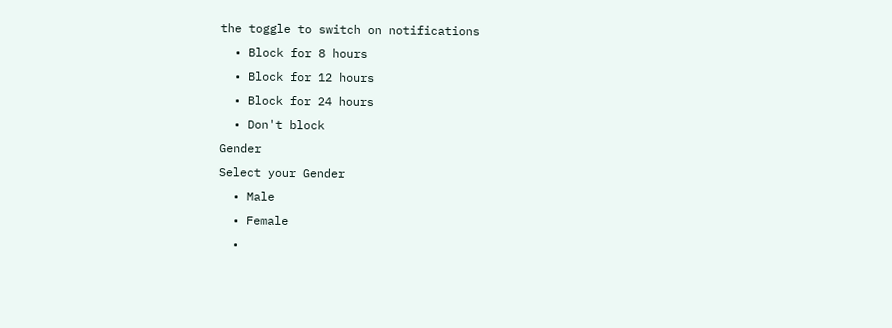the toggle to switch on notifications
  • Block for 8 hours
  • Block for 12 hours
  • Block for 24 hours
  • Don't block
Gender
Select your Gender
  • Male
  • Female
  •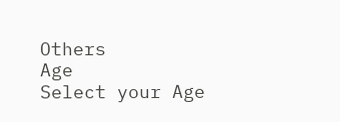Others
Age
Select your Age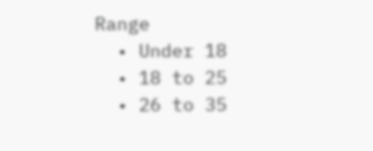Range
  • Under 18
  • 18 to 25
  • 26 to 35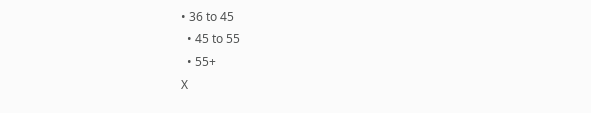• 36 to 45
  • 45 to 55
  • 55+
X